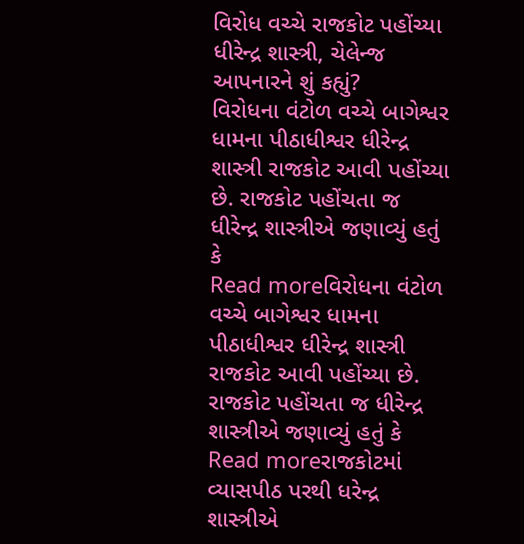વિરોધ વચ્ચે રાજકોટ પહોંચ્યા ધીરેન્દ્ર શાસ્ત્રી, ચેલેન્જ આપનારને શું કહ્યું?
વિરોધના વંટોળ વચ્ચે બાગેશ્વર ધામના પીઠાધીશ્વર ધીરેન્દ્ર શાસ્ત્રી રાજકોટ આવી પહોંચ્યા છે. રાજકોટ પહોંચતા જ ધીરેન્દ્ર શાસ્ત્રીએ જણાવ્યું હતું કે
Read moreવિરોધના વંટોળ વચ્ચે બાગેશ્વર ધામના પીઠાધીશ્વર ધીરેન્દ્ર શાસ્ત્રી રાજકોટ આવી પહોંચ્યા છે. રાજકોટ પહોંચતા જ ધીરેન્દ્ર શાસ્ત્રીએ જણાવ્યું હતું કે
Read moreરાજકોટમાં વ્યાસપીઠ પરથી ધરેન્દ્ર શાસ્ત્રીએ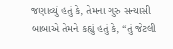જણાવ્યું હતું કે, તેમના ગુરુ સન્યાસી બાબાએ તેમને કહ્યું હતું કે, “તું જેટલી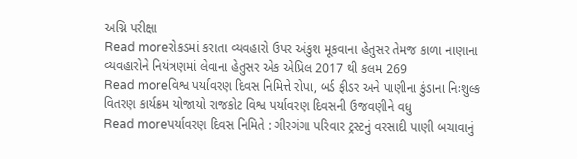અગ્નિ પરીક્ષા
Read moreરોકડમાં કરાતા વ્યવહારો ઉપર અંકુશ મૂકવાના હેતુસર તેમજ કાળા નાણાના વ્યવહારોને નિયંત્રણમાં લેવાના હેતુસર એક એપ્રિલ 2017 થી કલમ 269
Read moreવિશ્વ પર્યાવરણ દિવસ નિમિત્તે રોપા, બર્ડ ફીડર અને પાણીના કુંડાના નિઃશુલ્ક વિતરણ કાર્યક્રમ યોજાયો રાજકોટ વિશ્વ પર્યાવરણ દિવસની ઉજવણીને વધુ
Read moreપર્યાવરણ દિવસ નિમિતે : ગીરગંગા પરિવાર ટ્રસ્ટનું વરસાદી પાણી બચાવાનું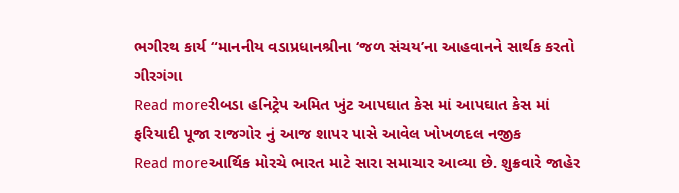ભગીરથ કાર્ય “માનનીય વડાપ્રધાનશ્રીના ‘જળ સંચય’ના આહવાનને સાર્થક કરતો ગીરગંગા
Read moreરીબડા હનિટ્રેપ અમિત ખુંટ આપઘાત કેસ માં આપઘાત કેસ માં ફરિયાદી પૂજા રાજગોર નું આજ શાપર પાસે આવેલ ખોખળદલ નજીક
Read moreઆર્થિક મોરચે ભારત માટે સારા સમાચાર આવ્યા છે. શુક્રવારે જાહેર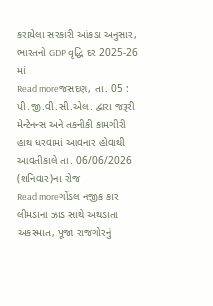કરાયેલા સરકારી આંકડા અનુસાર, ભારતનો GDP વૃદ્ધિ દર 2025-26 માં
Read moreજસદણ, તા. 05 : પી.જી.વી.સી.એલ. દ્વારા જરૂરી મેન્ટેનન્સ અને તકનીકી કામગીરી હાથ ધરવામાં આવનાર હોવાથી આવતીકાલે તા. 06/06/2026 (શનિવાર)ના રોજ
Read moreગોંડલ નજીક કાર લીમડાના ઝાડ સાથે અથડાતા અકસ્માત, પૂજા રાજગોરનું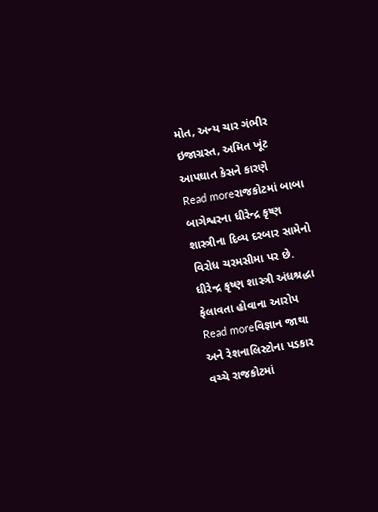મોત, અન્ય ચાર ગંભીર ઇજાગ્રસ્ત, અમિત ખૂંટ આપઘાત કેસને કારણે
Read moreરાજકોટમાં બાબા બાગેશ્વરના ધીરેન્દ્ર કૃષ્ણ શાસ્ત્રીના દિવ્ય દરબાર સામેનો વિરોધ ચરમસીમા પર છે. ધીરેન્દ્ર કૃષ્ણ શાસ્ત્રી અંધશ્રદ્ધા ફેલાવતા હોવાના આરોપ
Read moreવિજ્ઞાન જાથા અને રેશનાલિસ્ટોના પડકાર વચ્ચે રાજકોટમાં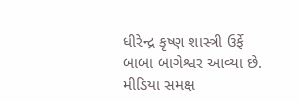ધીરેન્દ્ર કૃષ્ણ શાસ્ત્રી ઉર્ફે બાબા બાગેશ્વર આવ્યા છે. મીડિયા સમક્ષ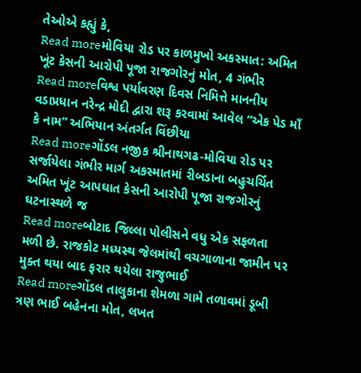તેઓએ કહ્યું કે,
Read moreમોવિયા રોડ પર કાળમુખો અકસ્માત: અમિત ખૂંટ કેસની આરોપી પૂજા રાજગોરનું મોત, 4 ગંભીર
Read moreવિશ્વ પર્યાવરણ દિવસ નિમિત્તે માનનીય વડાપ્રધાન નરેન્દ્ર મોદી દ્વારા શરૂ કરવામાં આવેલ “એક પેડ માઁ કે નામ” અભિયાન અંતર્ગત વિંછીયા
Read moreગોંડલ નજીક શ્રીનાથગઢ-મોવિયા રોડ પર સર્જાયેલા ગંભીર માર્ગ અકસ્માતમાં રીબડાના બહુચર્ચિત અમિત ખૂંટ આપઘાત કેસની આરોપી પૂજા રાજગોરનું ઘટનાસ્થળે જ
Read moreબોટાદ જિલ્લા પોલીસને વધુ એક સફળતા મળી છે. રાજકોટ મધ્યસ્થ જેલમાંથી વચગાળાના જામીન પર મુક્ત થયા બાદ ફરાર થયેલા રાજુભાઈ
Read moreગોંડલ તાલુકાના શેમળા ગામે તળાવમાં ડૂબી ત્રણ ભાઈ બહેનના મોત, લખત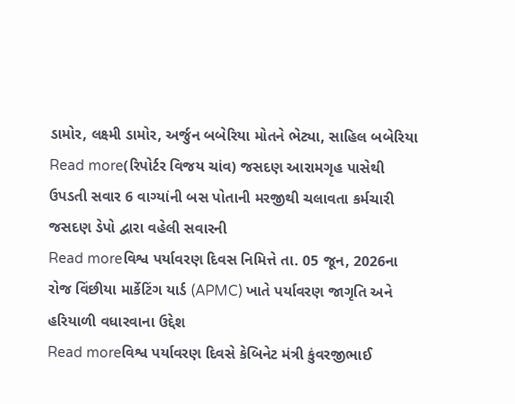ડામોર, લક્ષ્મી ડામોર, અર્જુન બબેરિયા મોતને ભેટ્યા, સાહિલ બબેરિયા
Read more(રિપોર્ટર વિજય ચાંવ) જસદણ આરામગૃહ પાસેથી ઉપડતી સવાર 6 વાગ્યાંની બસ પોતાની મરજીથી ચલાવતા કર્મચારી જસદણ ડેપો દ્વારા વહેલી સવારની
Read moreવિશ્વ પર્યાવરણ દિવસ નિમિત્તે તા. 05 જૂન, 2026ના રોજ વિંછીયા માર્કેટિંગ યાર્ડ (APMC) ખાતે પર્યાવરણ જાગૃતિ અને હરિયાળી વધારવાના ઉદ્દેશ
Read moreવિશ્વ પર્યાવરણ દિવસે કેબિનેટ મંત્રી કુંવરજીભાઈ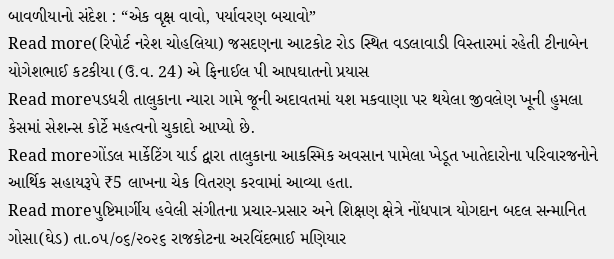બાવળીયાનો સંદેશ : “એક વૃક્ષ વાવો, પર્યાવરણ બચાવો”
Read more(રિપોર્ટ નરેશ ચોહલિયા) જસદણના આટકોટ રોડ સ્થિત વડલાવાડી વિસ્તારમાં રહેતી ટીનાબેન યોગેશભાઈ કટકીયા (ઉ.વ. 24) એ ફિનાઈલ પી આપઘાતનો પ્રયાસ
Read moreપડધરી તાલુકાના ન્યારા ગામે જૂની અદાવતમાં યશ મકવાણા પર થયેલા જીવલેણ ખૂની હુમલા કેસમાં સેશન્સ કોર્ટે મહત્વનો ચુકાદો આપ્યો છે.
Read moreગોંડલ માર્કેટિંગ યાર્ડ દ્વારા તાલુકાના આકસ્મિક અવસાન પામેલા ખેડૂત ખાતેદારોના પરિવારજનોને આર્થિક સહાયરૂપે ₹5 લાખના ચેક વિતરણ કરવામાં આવ્યા હતા.
Read moreપુષ્ટિમાર્ગીય હવેલી સંગીતના પ્રચાર-પ્રસાર અને શિક્ષણ ક્ષેત્રે નોંધપાત્ર યોગદાન બદલ સન્માનિત ગોસા(ઘેડ) તા.૦૫/૦૬/૨૦૨૬ રાજકોટના અરવિંદભાઈ મણિયાર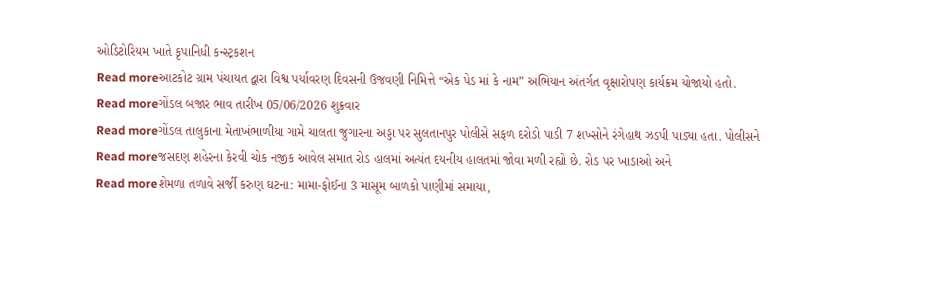ઓડિટોરિયમ ખાતે કૃપાનિધી કન્સ્ટ્રકશન
Read moreઆટકોટ ગ્રામ પંચાયત દ્વારા વિશ્વ પર્યાવરણ દિવસની ઉજવણી નિમિત્તે “એક પેડ માં કે નામ” અભિયાન અંતર્ગત વૃક્ષારોપણ કાર્યક્રમ યોજાયો હતો.
Read moreગોંડલ બજાર ભાવ તારીખ 05/06/2026 શુક્રવાર
Read moreગોંડલ તાલુકાના મેતાખંભાળીયા ગામે ચાલતા જુગારના અડ્ડા પર સુલતાનપુર પોલીસે સફળ દરોડો પાડી 7 શખ્સોને રંગેહાથ ઝડપી પાડ્યા હતા. પોલીસને
Read moreજસદણ શહેરના કેરવી ચોક નજીક આવેલ સમાત રોડ હાલમાં અત્યંત દયનીય હાલતમાં જોવા મળી રહ્યો છે. રોડ પર ખાડાઓ અને
Read moreશેમળા તળાવે સર્જી કરુણ ઘટના: મામા-ફોઈના 3 માસૂમ બાળકો પાણીમાં સમાયા,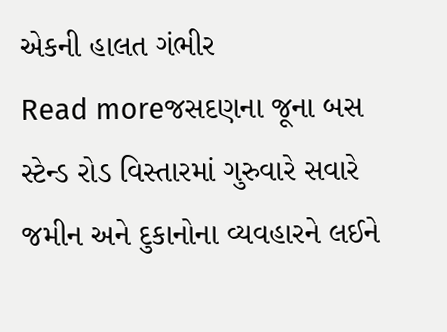એકની હાલત ગંભીર
Read moreજસદણના જૂના બસ સ્ટેન્ડ રોડ વિસ્તારમાં ગુરુવારે સવારે જમીન અને દુકાનોના વ્યવહારને લઈને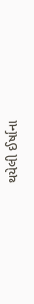થયેલી ઈર્ષાના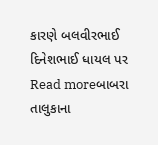કારણે બલવીરભાઈ દિનેશભાઈ ધાયલ પર
Read moreબાબરા તાલુકાના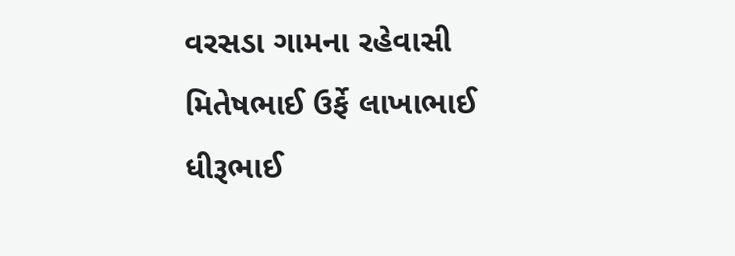વરસડા ગામના રહેવાસી મિતેષભાઈ ઉર્ફે લાખાભાઈ ધીરૂભાઈ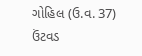ગોહિલ (ઉ.વ. 37) ઉંટવડ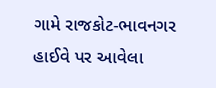ગામે રાજકોટ-ભાવનગર હાઈવે પર આવેલા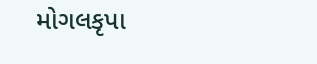મોગલકૃપા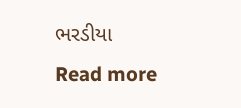ભરડીયા
Read more